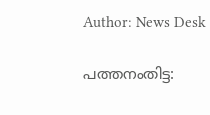Author: News Desk

പത്തനംതിട്ട: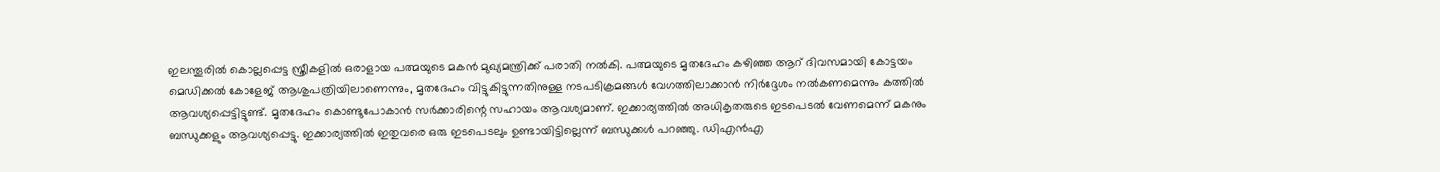ഇലന്തൂരിൽ കൊല്ലപ്പെട്ട സ്ത്രീകളിൽ ഒരാളായ പത്മയുടെ മകൻ മുഖ്യമന്ത്രിക്ക് പരാതി നൽകി. പത്മയുടെ മൃതദേഹം കഴിഞ്ഞ ആറ് ദിവസമായി കോട്ടയം മെഡിക്കൽ കോളേജ് ആശുപത്രിയിലാണെന്നും, മൃതദേഹം വിട്ടുകിട്ടുന്നതിനുള്ള നടപടിക്രമങ്ങൾ വേഗത്തിലാക്കാൻ നിർദ്ദേശം നൽകണമെന്നും കത്തിൽ ആവശ്യപ്പെട്ടിട്ടുണ്ട്. മൃതദേഹം കൊണ്ടുപോകാൻ സർക്കാരിന്റെ സഹായം ആവശ്യമാണ്. ഇക്കാര്യത്തിൽ അധികൃതരുടെ ഇടപെടൽ വേണമെന്ന് മകനും ബന്ധുക്കളും ആവശ്യപ്പെട്ടു. ഇക്കാര്യത്തിൽ ഇതുവരെ ഒരു ഇടപെടലും ഉണ്ടായിട്ടില്ലെന്ന് ബന്ധുക്കൾ പറഞ്ഞു. ഡിഎൻഎ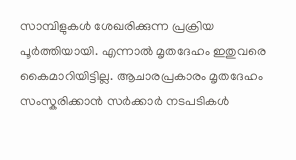സാമ്പിളുകൾ ശേഖരിക്കുന്ന പ്രക്രിയ പൂർത്തിയായി. എന്നാൽ മൃതദേഹം ഇതുവരെ കൈമാറിയിട്ടില്ല. ആചാരപ്രകാരം മൃതദേഹം സംസ്കരിക്കാൻ സർക്കാർ നടപടികൾ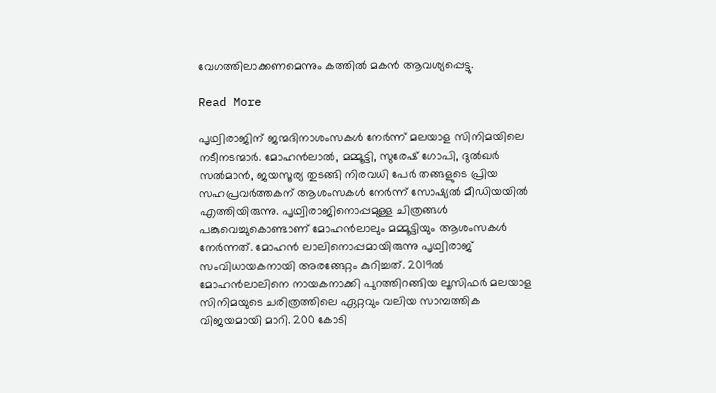വേഗത്തിലാക്കണമെന്നും കത്തിൽ മകൻ ആവശ്യപ്പെട്ടു.

Read More

പൃഥ്വിരാജിന് ജന്മദിനാശംസകൾ നേർന്ന് മലയാള സിനിമയിലെ നടീനടന്മാർ. മോഹൻലാൽ, മമ്മൂട്ടി, സുരേഷ് ഗോപി, ദുൽഖർ സൽമാൻ, ജയസൂര്യ തുടങ്ങി നിരവധി പേർ തങ്ങളുടെ പ്രിയ സഹപ്രവർത്തകന് ആശംസകൾ നേർന്ന് സോഷ്യൽ മീഡിയയിൽ എത്തിയിരുന്നു. പൃഥ്വിരാജിനൊപ്പമുള്ള ചിത്രങ്ങൾ പങ്കുവെച്ചുകൊണ്ടാണ് മോഹൻലാലും മമ്മൂട്ടിയും ആശംസകൾ നേർന്നത്. മോഹൻ ലാലിനൊപ്പമായിരുന്നു പൃഥ്വിരാജ് സംവിധായകനായി അരങ്ങേറ്റം കുറിച്ചത്. 2019ൽ മോഹൻലാലിനെ നായകനാക്കി പുറത്തിറങ്ങിയ ലൂസിഫർ മലയാള സിനിമയുടെ ചരിത്രത്തിലെ ഏറ്റവും വലിയ സാമ്പത്തിക വിജയമായി മാറി. 200 കോടി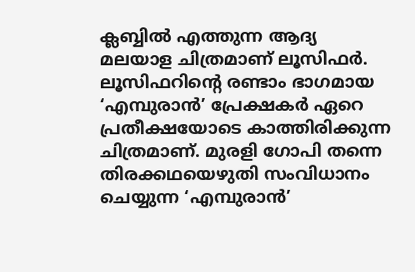ക്ലബ്ബിൽ എത്തുന്ന ആദ്യ മലയാള ചിത്രമാണ് ലൂസിഫർ. ലൂസിഫറിന്‍റെ രണ്ടാം ഭാഗമായ ‘എമ്പുരാൻ’ പ്രേക്ഷകർ ഏറെ പ്രതീക്ഷയോടെ കാത്തിരിക്കുന്ന ചിത്രമാണ്. മുരളി ഗോപി തന്നെ തിരക്കഥയെഴുതി സംവിധാനം ചെയ്യുന്ന ‘എമ്പുരാൻ’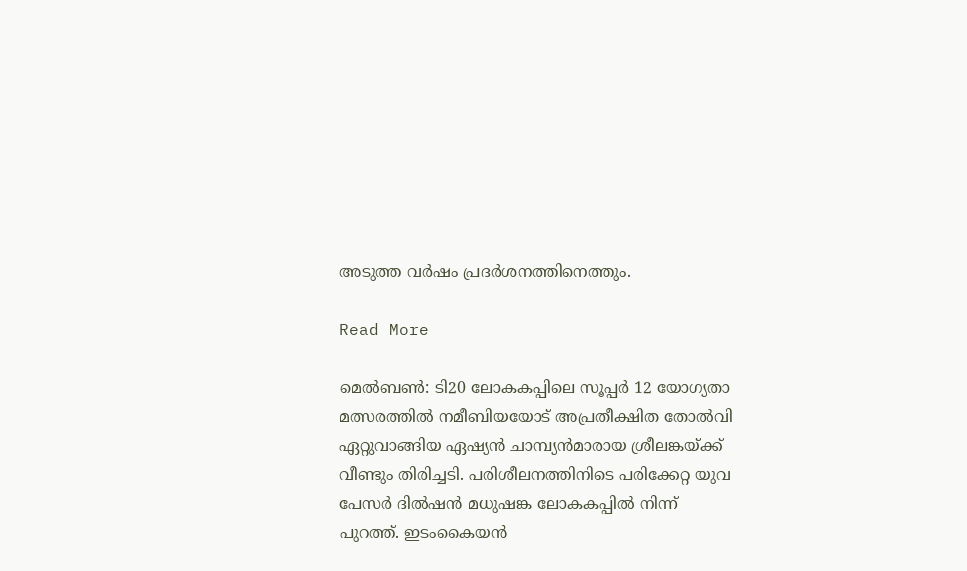അടുത്ത വർഷം പ്രദർശനത്തിനെത്തും.

Read More

മെല്‍ബണ്‍: ടി20 ലോകകപ്പിലെ സൂപ്പർ 12 യോഗ്യതാ മത്സരത്തിൽ നമീബിയയോട് അപ്രതീക്ഷിത തോൽവി ഏറ്റുവാങ്ങിയ ഏഷ്യൻ ചാമ്പ്യൻമാരായ ശ്രീലങ്കയ്ക്ക് വീണ്ടും തിരിച്ചടി. പരിശീലനത്തിനിടെ പരിക്കേറ്റ യുവ പേസർ ദിൽഷൻ മധുഷങ്ക ലോകകപ്പിൽ നിന്ന് പുറത്ത്. ഇടംകൈയൻ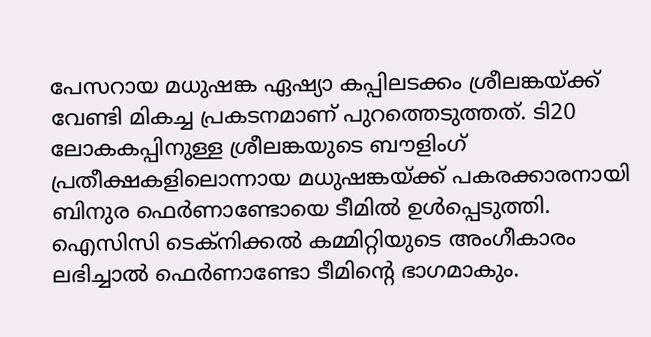പേസറായ മധുഷങ്ക ഏഷ്യാ കപ്പിലടക്കം ശ്രീലങ്കയ്ക്ക് വേണ്ടി മികച്ച പ്രകടനമാണ് പുറത്തെടുത്തത്. ടി20 ലോകകപ്പിനുള്ള ശ്രീലങ്കയുടെ ബൗളിംഗ് പ്രതീക്ഷകളിലൊന്നായ മധുഷങ്കയ്ക്ക് പകരക്കാരനായി ബിനുര ഫെർണാണ്ടോയെ ടീമിൽ ഉൾപ്പെടുത്തി. ഐസിസി ടെക്നിക്കൽ കമ്മിറ്റിയുടെ അംഗീകാരം ലഭിച്ചാൽ ഫെർണാണ്ടോ ടീമിന്‍റെ ഭാഗമാകും.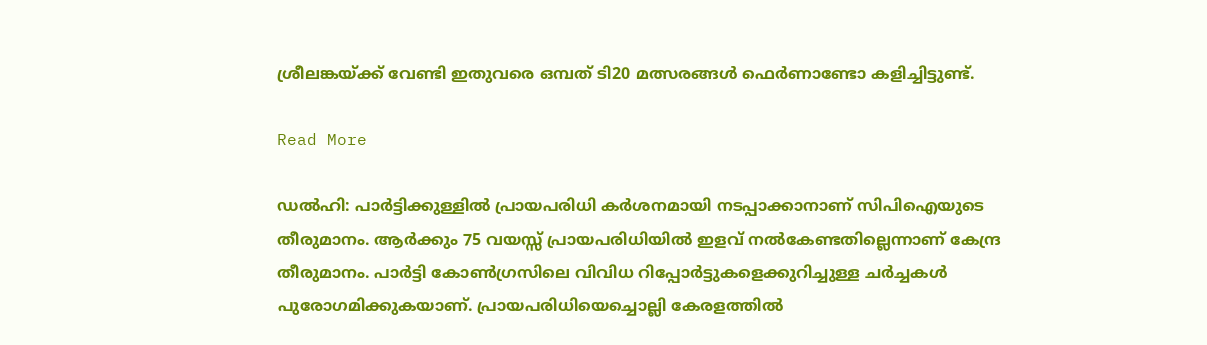ശ്രീലങ്കയ്ക്ക് വേണ്ടി ഇതുവരെ ഒമ്പത് ടി20 മത്സരങ്ങൾ ഫെർണാണ്ടോ കളിച്ചിട്ടുണ്ട്.

Read More

ഡൽഹി: പാർട്ടിക്കുള്ളിൽ പ്രായപരിധി കർശനമായി നടപ്പാക്കാനാണ് സിപിഐയുടെ തീരുമാനം. ആർക്കും 75 വയസ്സ് പ്രായപരിധിയിൽ ഇളവ് നൽകേണ്ടതില്ലെന്നാണ് കേന്ദ്ര തീരുമാനം. പാർട്ടി കോൺഗ്രസിലെ വിവിധ റിപ്പോർട്ടുകളെക്കുറിച്ചുള്ള ചർച്ചകൾ പുരോഗമിക്കുകയാണ്. പ്രായപരിധിയെച്ചൊല്ലി കേരളത്തിൽ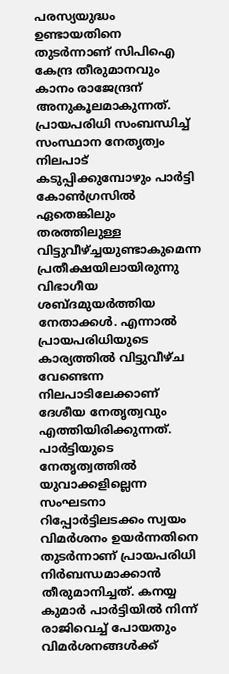പരസ്യയുദ്ധം ഉണ്ടായതിനെ തുടർന്നാണ് സിപിഐ കേന്ദ്ര തീരുമാനവും കാനം രാജേന്ദ്രന് അനുകൂലമാകുന്നത്. പ്രായപരിധി സംബന്ധിച്ച് സംസ്ഥാന നേതൃത്വം നിലപാട് കടുപ്പിക്കുമ്പോഴും പാർട്ടി കോണ്‍ഗ്രസില്‍ ഏതെങ്കിലും തരത്തിലുള്ള വിട്ടുവീഴ്ച്ചയുണ്ടാകുമെന്ന പ്രതീക്ഷയിലായിരുന്നു വിഭാഗീയ ശബ്ദമുയർത്തിയ നേതാക്കൾ. എന്നാൽ പ്രായപരിധിയുടെ കാര്യത്തിൽ വിട്ടുവീഴ്ച വേണ്ടെന്ന നിലപാടിലേക്കാണ് ദേശീയ നേതൃത്വവും എത്തിയിരിക്കുന്നത്. പാർട്ടിയുടെ നേതൃത്വത്തിൽ യുവാക്കളില്ലെന്ന സംഘടനാ റിപ്പോർട്ടിലടക്കം സ്വയം വിമർശനം ഉയർന്നതിനെ തുടർന്നാണ് പ്രായപരിധി നിർബന്ധമാക്കാൻ തീരുമാനിച്ചത്. കനയ്യ കുമാർ പാർട്ടിയിൽ നിന്ന് രാജിവെച്ച് പോയതും വിമർശനങ്ങൾക്ക്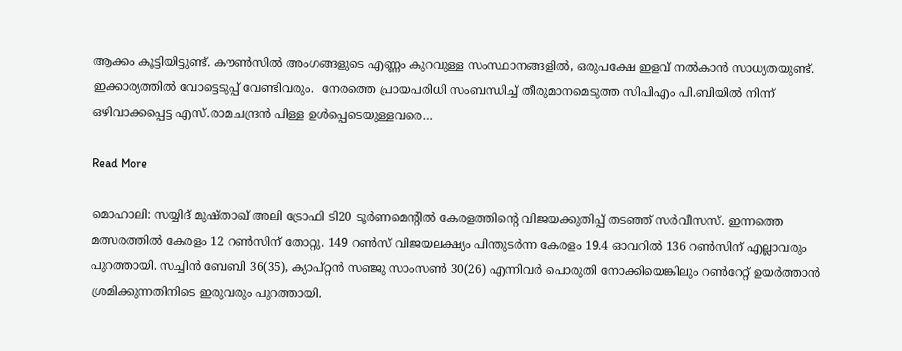ആക്കം കൂട്ടിയിട്ടുണ്ട്. കൗൺസിൽ അംഗങ്ങളുടെ എണ്ണം കുറവുള്ള സംസ്ഥാനങ്ങളിൽ, ഒരുപക്ഷേ ഇളവ് നൽകാൻ സാധ്യതയുണ്ട്. ഇക്കാര്യത്തിൽ വോട്ടെടുപ്പ് വേണ്ടിവരും.  നേരത്തെ പ്രായപരിധി സംബന്ധിച്ച് തീരുമാനമെടുത്ത സിപിഎം പി.ബിയിൽ നിന്ന് ഒഴിവാക്കപ്പെട്ട എസ്.രാമചന്ദ്രൻ പിള്ള ഉൾപ്പെടെയുള്ളവരെ…

Read More

മൊഹാലി: സയ്യിദ് മുഷ്താഖ് അലി ട്രോഫി ടി20 ടൂർണമെന്‍റിൽ കേരളത്തിന്‍റെ വിജയക്കുതിപ്പ് തടഞ്ഞ് സർവീസസ്. ഇന്നത്തെ മത്സരത്തിൽ കേരളം 12 റൺസിന് തോറ്റു. 149 റൺസ് വിജയലക്ഷ്യം പിന്തുടർന്ന കേരളം 19.4 ഓവറിൽ 136 റൺസിന് എല്ലാവരും പുറത്തായി. സച്ചിൻ ബേബി 36(35), ക്യാപ്റ്റൻ സഞ്ജു സാംസൺ 30(26) എന്നിവർ പൊരുതി നോക്കിയെങ്കിലും റൺറേറ്റ് ഉയർത്താൻ ശ്രമിക്കുന്നതിനിടെ ഇരുവരും പുറത്തായി.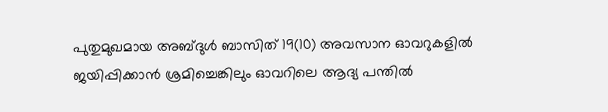പുതുമുഖമായ അബ്ദുൾ ബാസിത് 19(10) അവസാന ഓവറുകളിൽ ജയിപ്പിക്കാൻ ശ്രമിച്ചെങ്കിലും ഓവറിലെ ആദ്യ പന്തിൽ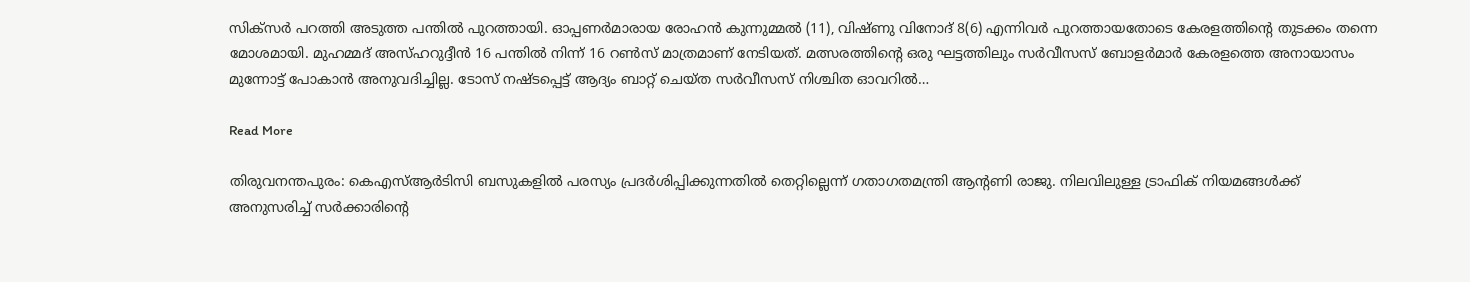സിക്സർ പറത്തി അടുത്ത പന്തിൽ പുറത്തായി. ഓപ്പണർമാരായ രോഹൻ കുന്നുമ്മൽ (11), വിഷ്ണു വിനോദ് 8(6) എന്നിവർ പുറത്തായതോടെ കേരളത്തിന്റെ തുടക്കം തന്നെ മോശമായി. മുഹമ്മദ് അസ്ഹറുദ്ദീൻ 16 പന്തിൽ നിന്ന് 16 റൺസ് മാത്രമാണ് നേടിയത്. മത്സരത്തിന്‍റെ ഒരു ഘട്ടത്തിലും സർവീസസ് ബോളർമാർ കേരളത്തെ അനായാസം മുന്നോട്ട് പോകാൻ അനുവദിച്ചില്ല. ടോസ് നഷ്ടപ്പെട്ട് ആദ്യം ബാറ്റ് ചെയ്ത സർവീസസ് നിശ്ചിത ഓവറിൽ…

Read More

തിരുവനന്തപുരം: കെഎസ്ആർടിസി ബസുകളിൽ പരസ്യം പ്രദർശിപ്പിക്കുന്നതിൽ തെറ്റില്ലെന്ന് ഗതാഗതമന്ത്രി ആന്റണി രാജു. നിലവിലുള്ള ട്രാഫിക് നിയമങ്ങൾക്ക് അനുസരിച്ച് സർക്കാരിന്റെ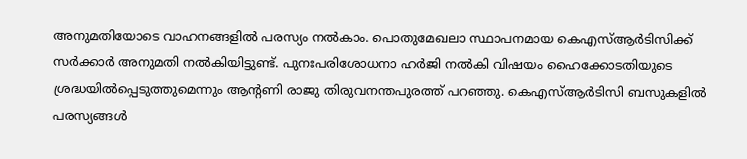അനുമതിയോടെ വാഹനങ്ങളിൽ പരസ്യം നൽകാം. പൊതുമേഖലാ സ്ഥാപനമായ കെഎസ്ആർടിസിക്ക് സർക്കാർ അനുമതി നൽകിയിട്ടുണ്ട്. പുനഃപരിശോധനാ ഹർജി നൽകി വിഷയം ഹൈക്കോടതിയുടെ ശ്രദ്ധയിൽപ്പെടുത്തുമെന്നും ആന്‍റണി രാജു തിരുവനന്തപുരത്ത് പറഞ്ഞു. കെഎസ്ആർടിസി ബസുകളിൽ പരസ്യങ്ങൾ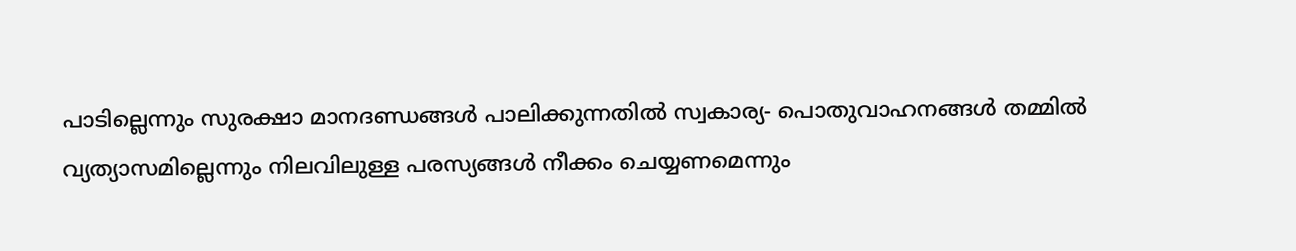പാടില്ലെന്നും സുരക്ഷാ മാനദണ്ഡങ്ങൾ പാലിക്കുന്നതിൽ സ്വകാര്യ- പൊതുവാഹനങ്ങൾ തമ്മിൽ വ്യത്യാസമില്ലെന്നും നിലവിലുള്ള പരസ്യങ്ങൾ നീക്കം ചെയ്യണമെന്നും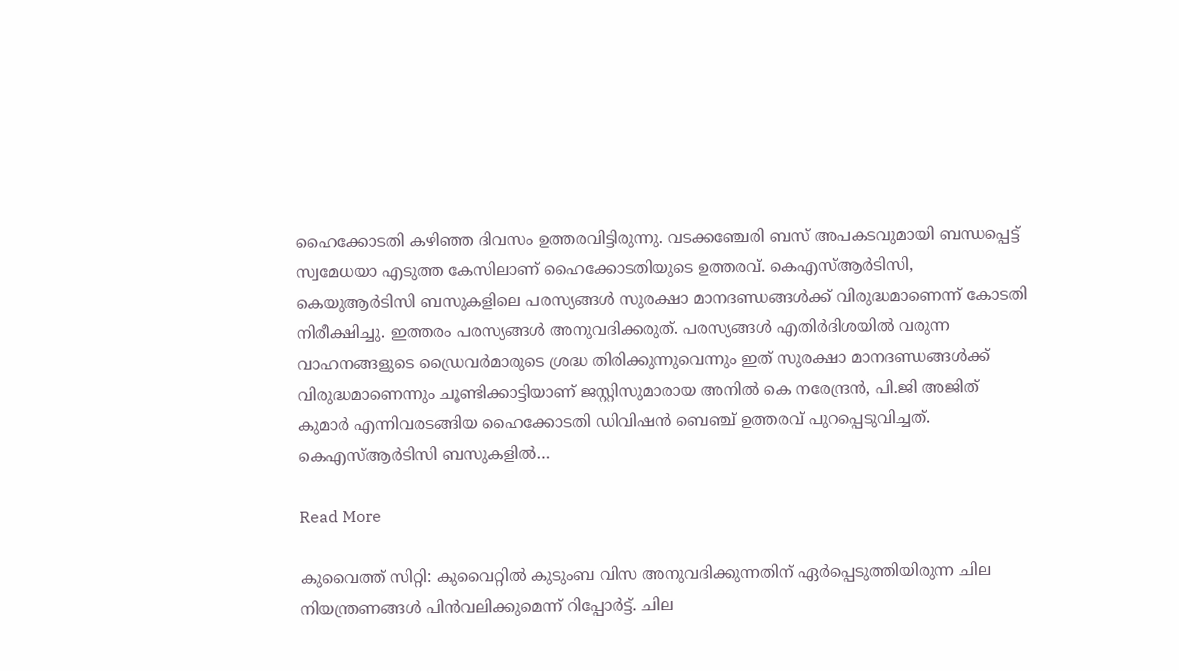ഹൈക്കോടതി കഴിഞ്ഞ ദിവസം ഉത്തരവിട്ടിരുന്നു. വടക്കഞ്ചേരി ബസ് അപകടവുമായി ബന്ധപ്പെട്ട് സ്വമേധയാ എടുത്ത കേസിലാണ് ഹൈക്കോടതിയുടെ ഉത്തരവ്. കെഎസ്ആർടിസി, കെയുആർടിസി ബസുകളിലെ പരസ്യങ്ങൾ സുരക്ഷാ മാനദണ്ഡങ്ങൾക്ക് വിരുദ്ധമാണെന്ന് കോടതി നിരീക്ഷിച്ചു. ഇത്തരം പരസ്യങ്ങൾ അനുവദിക്കരുത്. പരസ്യങ്ങൾ എതിർദിശയിൽ വരുന്ന വാഹനങ്ങളുടെ ഡ്രൈവർമാരുടെ ശ്രദ്ധ തിരിക്കുന്നുവെന്നും ഇത് സുരക്ഷാ മാനദണ്ഡങ്ങൾക്ക് വിരുദ്ധമാണെന്നും ചൂണ്ടിക്കാട്ടിയാണ് ജസ്റ്റിസുമാരായ അനിൽ കെ നരേന്ദ്രൻ, പി.ജി അജിത് കുമാർ എന്നിവരടങ്ങിയ ഹൈക്കോടതി ഡിവിഷൻ ബെഞ്ച് ഉത്തരവ് പുറപ്പെടുവിച്ചത്. കെഎസ്ആർടിസി ബസുകളിൽ…

Read More

കുവൈത്ത് സിറ്റി: കുവൈറ്റിൽ കുടുംബ വിസ അനുവദിക്കുന്നതിന് ഏർപ്പെടുത്തിയിരുന്ന ചില നിയന്ത്രണങ്ങൾ പിൻവലിക്കുമെന്ന് റിപ്പോർട്ട്. ചില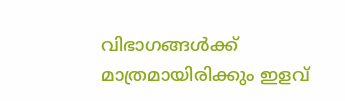വിഭാഗങ്ങൾക്ക് മാത്രമായിരിക്കും ഇളവ്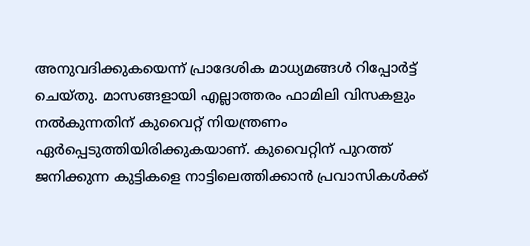അനുവദിക്കുകയെന്ന് പ്രാദേശിക മാധ്യമങ്ങൾ റിപ്പോർട്ട് ചെയ്തു. മാസങ്ങളായി എല്ലാത്തരം ഫാമിലി വിസകളും നൽകുന്നതിന് കുവൈറ്റ് നിയന്ത്രണം ഏർപ്പെടുത്തിയിരിക്കുകയാണ്. കുവൈറ്റിന് പുറത്ത് ജനിക്കുന്ന കുട്ടികളെ നാട്ടിലെത്തിക്കാൻ പ്രവാസികൾക്ക്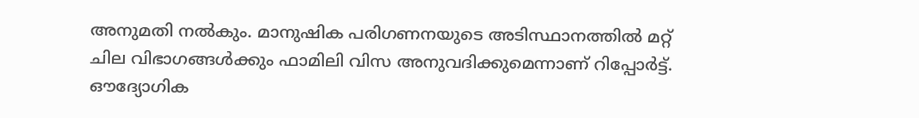അനുമതി നൽകും. മാനുഷിക പരിഗണനയുടെ അടിസ്ഥാനത്തിൽ മറ്റ് ചില വിഭാഗങ്ങൾക്കും ഫാമിലി വിസ അനുവദിക്കുമെന്നാണ് റിപ്പോർട്ട്. ഔദ്യോഗിക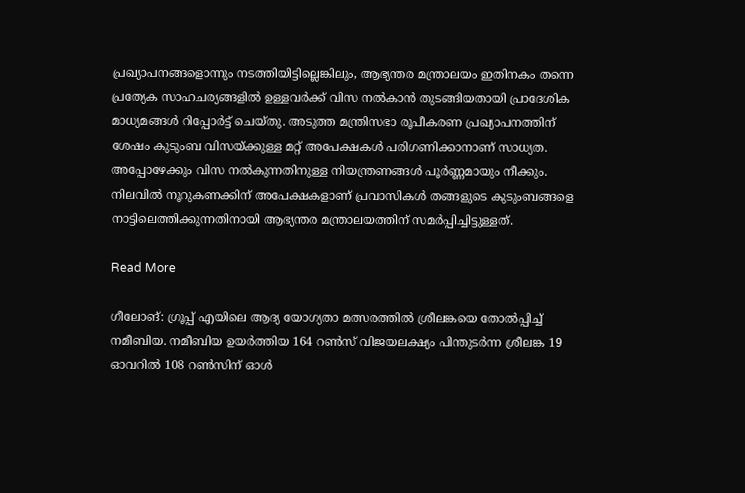പ്രഖ്യാപനങ്ങളൊന്നും നടത്തിയിട്ടില്ലെങ്കിലും, ആഭ്യന്തര മന്ത്രാലയം ഇതിനകം തന്നെ പ്രത്യേക സാഹചര്യങ്ങളിൽ ഉള്ളവർക്ക് വിസ നൽകാൻ തുടങ്ങിയതായി പ്രാദേശിക മാധ്യമങ്ങൾ റിപ്പോർട്ട് ചെയ്തു. അടുത്ത മന്ത്രിസഭാ രൂപീകരണ പ്രഖ്യാപനത്തിന് ശേഷം കുടുംബ വിസയ്ക്കുള്ള മറ്റ് അപേക്ഷകൾ പരിഗണിക്കാനാണ് സാധ്യത. അപ്പോഴേക്കും വിസ നൽകുന്നതിനുള്ള നിയന്ത്രണങ്ങൾ പൂർണ്ണമായും നീക്കും. നിലവിൽ നൂറുകണക്കിന് അപേക്ഷകളാണ് പ്രവാസികൾ തങ്ങളുടെ കുടുംബങ്ങളെ നാട്ടിലെത്തിക്കുന്നതിനായി ആഭ്യന്തര മന്ത്രാലയത്തിന് സമർപ്പിച്ചിട്ടുള്ളത്.

Read More

ഗീലോങ്: ഗ്രൂപ്പ് എയിലെ ആദ്യ യോഗ്യതാ മത്സരത്തിൽ ശ്രീലങ്കയെ തോൽപ്പിച്ച് നമീബിയ. നമീബിയ ഉയർത്തിയ 164 റൺസ് വിജയലക്ഷ്യം പിന്തുടർന്ന ശ്രീലങ്ക 19 ഓവറിൽ 108 റൺസിന് ഓൾ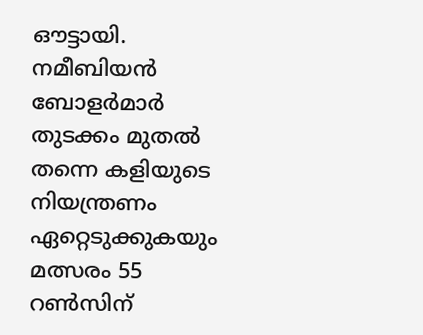ഔട്ടായി. നമീബിയൻ ബോളർമാർ തുടക്കം മുതൽ തന്നെ കളിയുടെ നിയന്ത്രണം ഏറ്റെടുക്കുകയും മത്സരം 55 റൺസിന്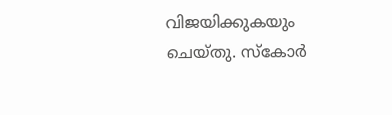വിജയിക്കുകയും ചെയ്തു. സ്കോർ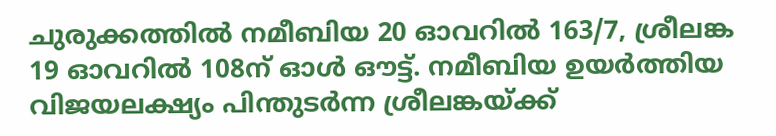ചുരുക്കത്തിൽ നമീബിയ 20 ഓവറിൽ 163/7, ശ്രീലങ്ക 19 ഓവറിൽ 108ന് ഓൾ ഔട്ട്. നമീബിയ ഉയർത്തിയ വിജയലക്ഷ്യം പിന്തുടർന്ന ശ്രീലങ്കയ്ക്ക്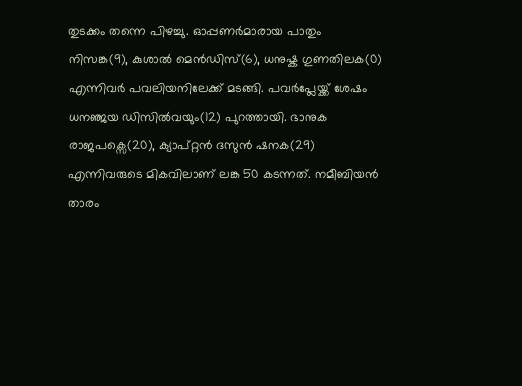തുടക്കം തന്നെ പിഴച്ചു. ഓപ്പണർമാരായ പാതും നിസങ്ക(9), കുശാല്‍ മെന്‍ഡിസ്(6), ധനുഷ്ക ഗുണതിലക(0) എന്നിവർ പവലിയനിലേക്ക് മടങ്ങി. പവർപ്ലേയ്ക്ക് ശേഷം ധനഞ്ജയ ഡിസിൽവയും(12) പുറത്തായി. ഭാനുക രാജപക്സെ(20), ക്യാപ്റ്റൻ ദസുൻ ഷനക(29) എന്നിവരുടെ മികവിലാണ് ലങ്ക 50 കടന്നത്. നമീബിയൻ താരം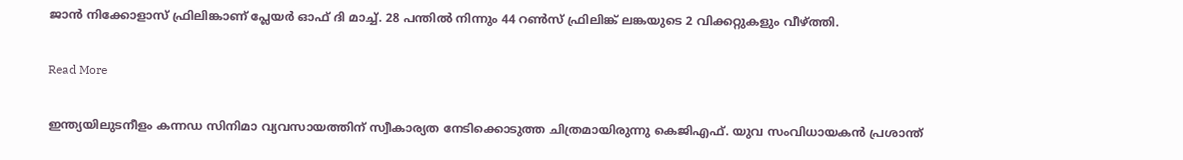ജാൻ നിക്കോളാസ് ഫ്രിലിങ്കാണ് പ്ലേയർ ഓഫ് ദി മാച്ച്. 28 പന്തിൽ നിന്നും 44 റൺസ് ഫ്രിലിങ്ക് ലങ്കയുടെ 2 വിക്കറ്റുകളും വീഴ്ത്തി.

Read More

ഇന്ത്യയിലുടനീളം കന്നഡ സിനിമാ വ്യവസായത്തിന് സ്വീകാര്യത നേടിക്കൊടുത്ത ചിത്രമായിരുന്നു കെജിഎഫ്. യുവ സംവിധായകൻ പ്രശാന്ത്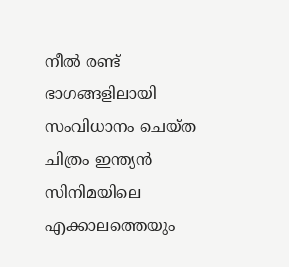നീൽ രണ്ട് ഭാഗങ്ങളിലായി സംവിധാനം ചെയ്ത ചിത്രം ഇന്ത്യൻ സിനിമയിലെ എക്കാലത്തെയും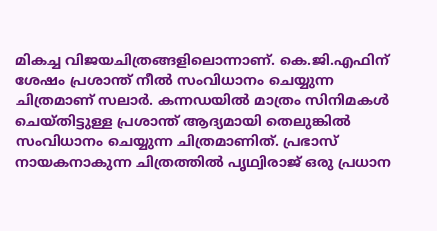മികച്ച വിജയചിത്രങ്ങളിലൊന്നാണ്. കെ.ജി.എഫിന് ശേഷം പ്രശാന്ത് നീൽ സംവിധാനം ചെയ്യുന്ന ചിത്രമാണ് സലാർ. കന്നഡയിൽ മാത്രം സിനിമകൾ ചെയ്തിട്ടുള്ള പ്രശാന്ത് ആദ്യമായി തെലുങ്കിൽ സംവിധാനം ചെയ്യുന്ന ചിത്രമാണിത്. പ്രഭാസ് നായകനാകുന്ന ചിത്രത്തിൽ പൃഥ്വിരാജ് ഒരു പ്രധാന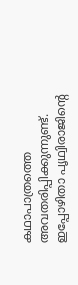കഥാപാത്രത്തെ അവതരിപ്പിക്കുന്നുണ്ട്. ഇപ്പോഴിതാ പൃഥ്വിരാജിന്‍റെ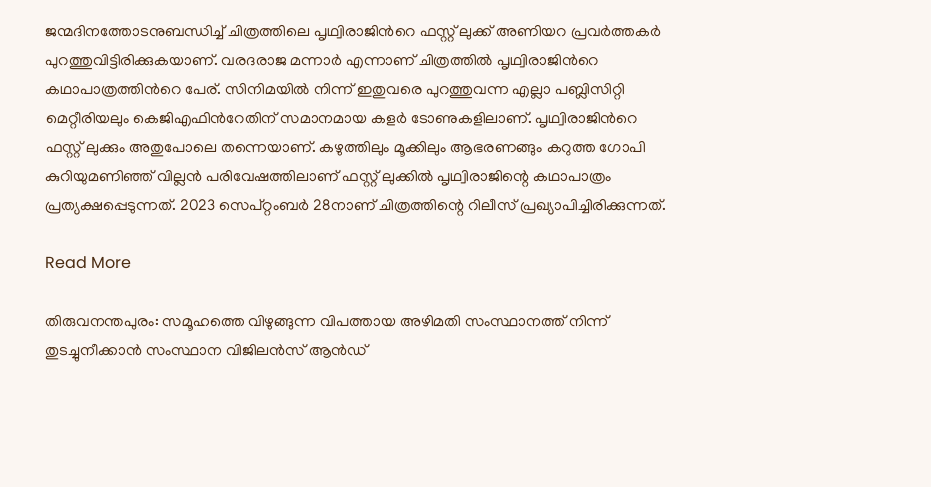ജന്മദിനത്തോടനുബന്ധിച്ച് ചിത്രത്തിലെ പൃഥ്വിരാജിന്‍റെ ഫസ്റ്റ് ലുക്ക് അണിയറ പ്രവർത്തകർ പുറത്തുവിട്ടിരിക്കുകയാണ്. വരദരാജ മന്നാർ എന്നാണ് ചിത്രത്തിൽ പൃഥ്വിരാജിന്‍റെ കഥാപാത്രത്തിന്‍റെ പേര്. സിനിമയിൽ നിന്ന് ഇതുവരെ പുറത്തുവന്ന എല്ലാ പബ്ലിസിറ്റി മെറ്റീരിയലും കെജിഎഫിന്‍റേതിന് സമാനമായ കളർ ടോണുകളിലാണ്. പൃഥ്വിരാജിന്‍റെ ഫസ്റ്റ് ലുക്കും അതുപോലെ തന്നെയാണ്. കഴുത്തിലും മൂക്കിലും ആഭരണങ്ങും കറുത്ത ഗോപി കുറിയുമണിഞ്ഞ് വില്ലൻ പരിവേഷത്തിലാണ് ഫസ്റ്റ് ലുക്കിൽ പൃഥ്വിരാജിന്റെ കഥാപാത്രം പ്രത്യക്ഷപ്പെടുന്നത്. 2023 സെപ്റ്റംബർ 28നാണ് ചിത്രത്തിന്റെ റിലീസ് പ്രഖ്യാപിച്ചിരിക്കുന്നത്.

Read More

തിരുവനന്തപുരം: സമൂഹത്തെ വിഴുങ്ങുന്ന വിപത്തായ അഴിമതി സംസ്ഥാനത്ത് നിന്ന് തുടച്ചുനീക്കാൻ സംസ്ഥാന വിജിലൻസ് ആൻഡ്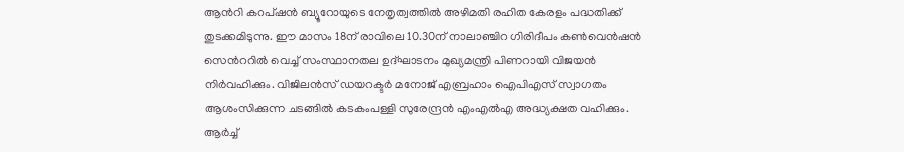ആന്‍റി കറപ്ഷൻ ബ്യൂറോയുടെ നേതൃത്വത്തിൽ അഴിമതി രഹിത കേരളം പദ്ധതിക്ക് തുടക്കമിടുന്നു. ഈ മാസം 18ന് രാവിലെ 10.30ന് നാലാഞ്ചിറ ഗിരിദീപം കൺവെൻഷൻ സെന്‍ററിൽ വെച്ച് സംസ്ഥാനതല ഉദ്ഘാടനം മുഖ്യമന്ത്രി പിണറായി വിജയൻ നിർവഹിക്കും. വിജിലൻസ് ഡയറക്ടർ മനോജ് എബ്രഹാം ഐപിഎസ് സ്വാഗതം ആശംസിക്കുന്ന ചടങ്ങിൽ കടകംപള്ളി സുരേന്ദ്രൻ എംഎൽഎ അദ്ധ്യക്ഷത വഹിക്കും. ആർച്ച്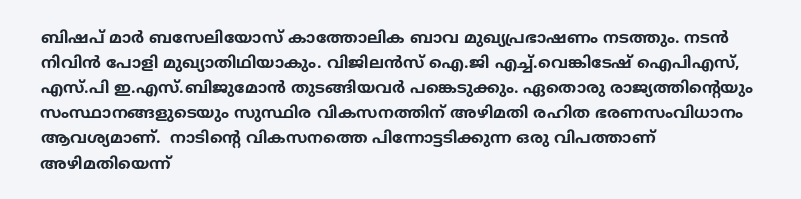ബിഷപ് മാർ ബസേലിയോസ് കാത്തോലിക ബാവ മുഖ്യപ്രഭാഷണം നടത്തും. നടൻ നിവിൻ പോളി മുഖ്യാതിഥിയാകും. വിജിലൻസ് ഐ.ജി എച്ച്.വെങ്കിടേഷ് ഐപിഎസ്, എസ്.പി ഇ.എസ്.ബിജുമോൻ തുടങ്ങിയവർ പങ്കെടുക്കും. ഏതൊരു രാജ്യത്തിന്‍റെയും സംസ്ഥാനങ്ങളുടെയും സുസ്ഥിര വികസനത്തിന് അഴിമതി രഹിത ഭരണസംവിധാനം ആവശ്യമാണ്.  നാടിന്‍റെ വികസനത്തെ പിന്നോട്ടടിക്കുന്ന ഒരു വിപത്താണ് അഴിമതിയെന്ന്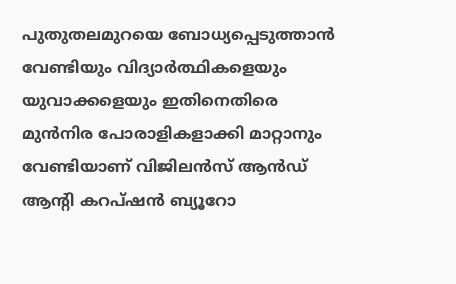പുതുതലമുറയെ ബോധ്യപ്പെടുത്താൻ വേണ്ടിയും വിദ്യാർത്ഥികളെയും യുവാക്കളെയും ഇതിനെതിരെ മുൻനിര പോരാളികളാക്കി മാറ്റാനും വേണ്ടിയാണ് വിജിലൻസ് ആൻഡ് ആന്‍റി കറപ്ഷൻ ബ്യൂറോ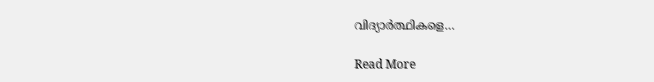വിദ്യാർത്ഥികളെ…

Read More